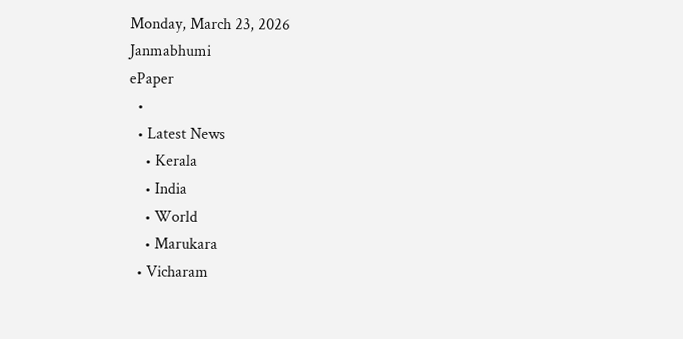Monday, March 23, 2026
Janmabhumi
ePaper
  •
  • Latest News
    • Kerala
    • India
    • World
    • Marukara
  • Vicharam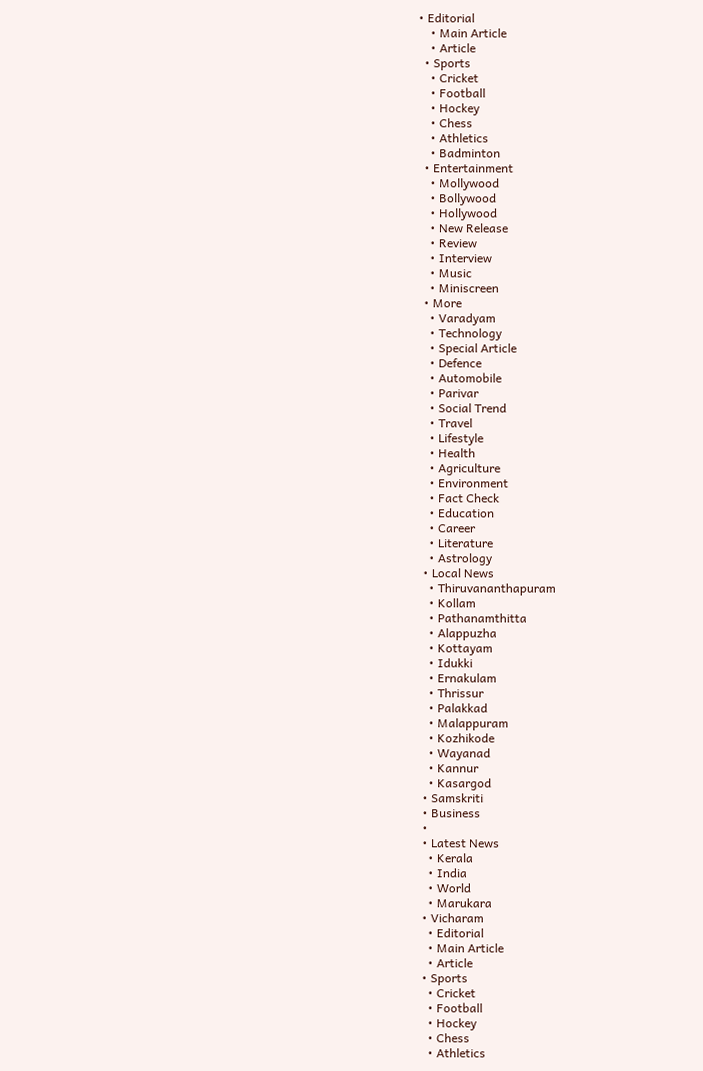• Editorial
    • Main Article
    • Article
  • Sports
    • Cricket
    • Football
    • Hockey
    • Chess
    • Athletics
    • Badminton
  • Entertainment
    • Mollywood
    • Bollywood
    • Hollywood
    • New Release
    • Review
    • Interview
    • Music
    • Miniscreen
  • More
    • Varadyam
    • Technology
    • Special Article
    • Defence
    • Automobile
    • Parivar
    • Social Trend
    • Travel
    • Lifestyle
    • Health
    • Agriculture
    • Environment
    • Fact Check
    • Education
    • Career
    • Literature
    • Astrology
  • Local News
    • Thiruvananthapuram
    • Kollam
    • Pathanamthitta
    • Alappuzha
    • Kottayam
    • Idukki
    • Ernakulam
    • Thrissur
    • Palakkad
    • Malappuram
    • Kozhikode
    • Wayanad
    • Kannur
    • Kasargod
  • Samskriti
  • Business
  •
  • Latest News
    • Kerala
    • India
    • World
    • Marukara
  • Vicharam
    • Editorial
    • Main Article
    • Article
  • Sports
    • Cricket
    • Football
    • Hockey
    • Chess
    • Athletics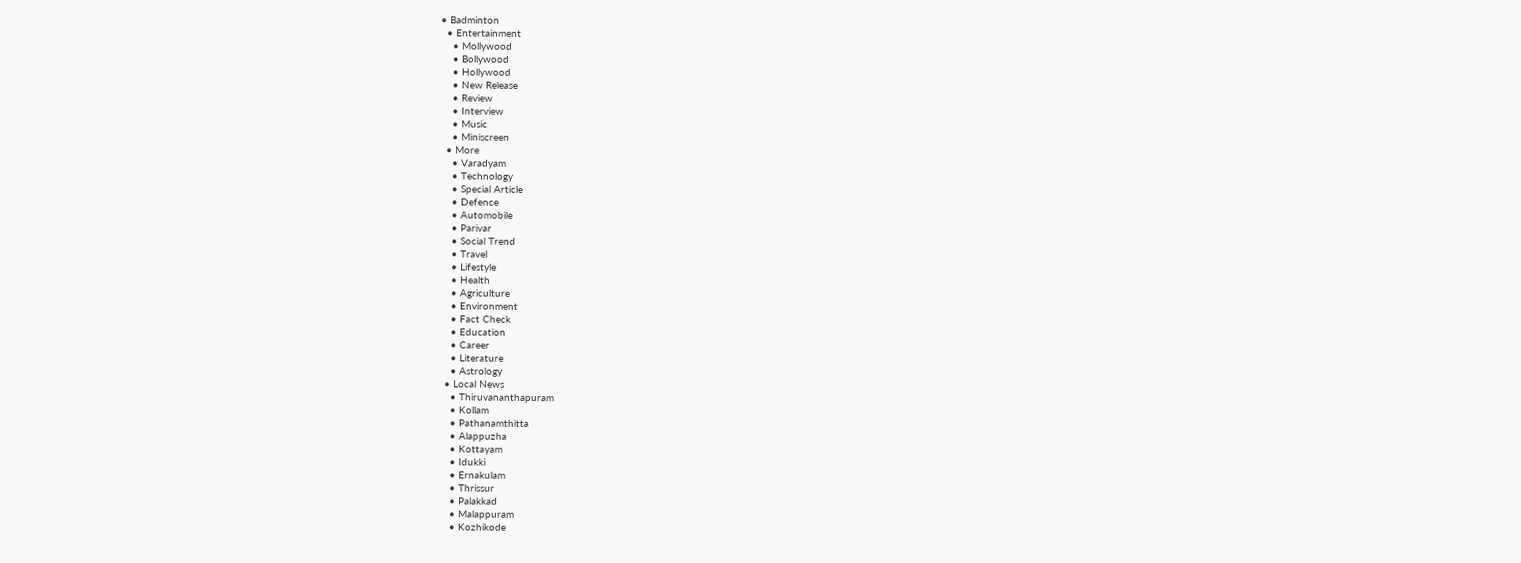• Badminton
  • Entertainment
    • Mollywood
    • Bollywood
    • Hollywood
    • New Release
    • Review
    • Interview
    • Music
    • Miniscreen
  • More
    • Varadyam
    • Technology
    • Special Article
    • Defence
    • Automobile
    • Parivar
    • Social Trend
    • Travel
    • Lifestyle
    • Health
    • Agriculture
    • Environment
    • Fact Check
    • Education
    • Career
    • Literature
    • Astrology
  • Local News
    • Thiruvananthapuram
    • Kollam
    • Pathanamthitta
    • Alappuzha
    • Kottayam
    • Idukki
    • Ernakulam
    • Thrissur
    • Palakkad
    • Malappuram
    • Kozhikode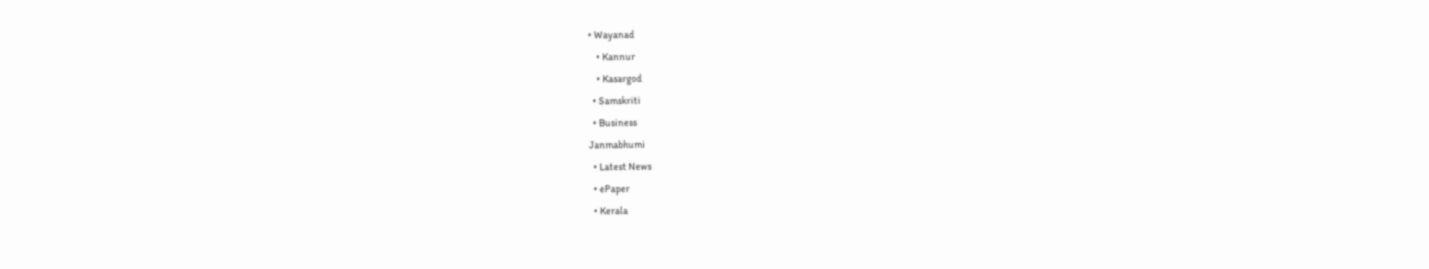• Wayanad
    • Kannur
    • Kasargod
  • Samskriti
  • Business
Janmabhumi
  • Latest News
  • ePaper
  • Kerala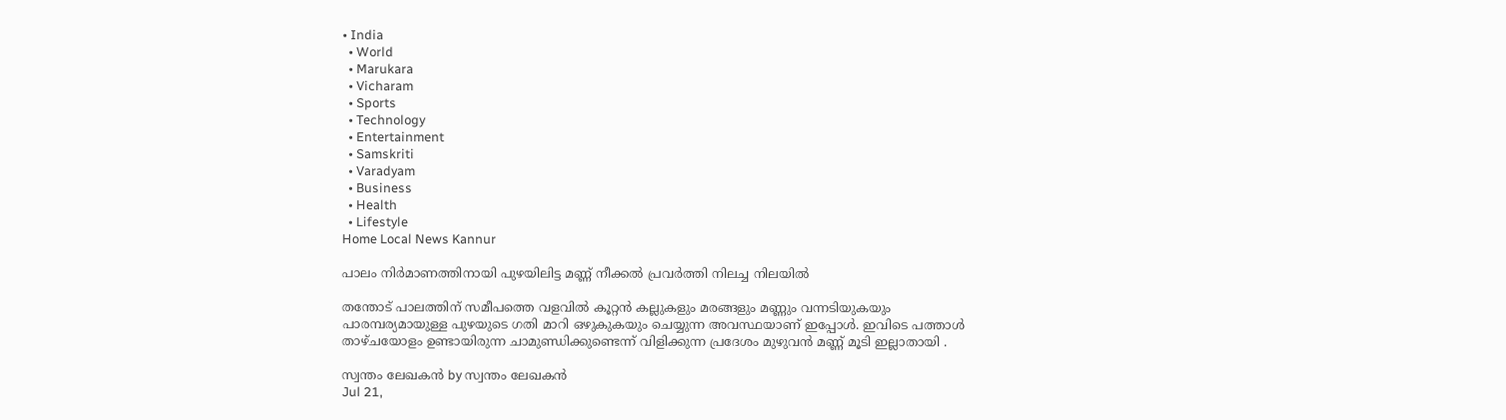• India
  • World
  • Marukara
  • Vicharam
  • Sports
  • Technology
  • Entertainment
  • Samskriti
  • Varadyam
  • Business
  • Health
  • Lifestyle
Home Local News Kannur

പാലം നിർമാണത്തിനായി പുഴയിലിട്ട മണ്ണ് നീക്കൽ പ്രവർത്തി നിലച്ച നിലയിൽ

തന്തോട് പാലത്തിന് സമീപത്തെ വളവിൽ കൂറ്റൻ കല്ലുകളും മരങ്ങളും മണ്ണും വന്നടിയുകയും പാരമ്പര്യമായുള്ള പുഴയുടെ ഗതി മാറി ഒഴുകുകയും ചെയ്യുന്ന അവസ്ഥയാണ് ഇപ്പോൾ. ഇവിടെ പത്താൾ താഴ്ചയോളം ഉണ്ടായിരുന്ന ചാമുണ്ഡിക്കുണ്ടെന്ന് വിളിക്കുന്ന പ്രദേശം മുഴുവൻ മണ്ണ് മൂടി ഇല്ലാതായി .

സ്വന്തം ലേഖകന്‍ by സ്വന്തം ലേഖകന്‍
Jul 21,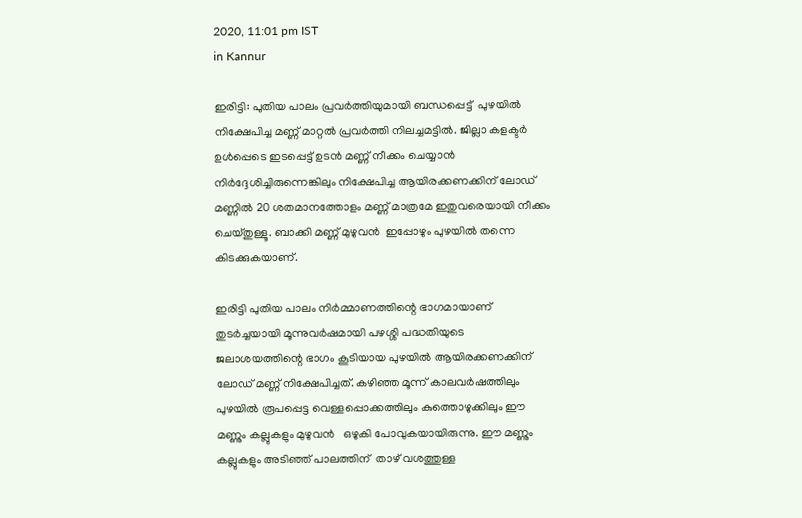2020, 11:01 pm IST
in Kannur

ഇരിട്ടി: പുതിയ പാലം പ്രവർത്തിയുമായി ബന്ധപ്പെട്ട്  പുഴയിൽ നിക്ഷേപിച്ച മണ്ണ് മാറ്റൽ പ്രവർത്തി നിലച്ചമട്ടിൽ. ജില്ലാ കളക്ടർ ഉൾപ്പെടെ ഇടപ്പെട്ട് ഉടൻ മണ്ണ് നീക്കം ചെയ്യാൻ നിർദ്ദേശിച്ചിരുന്നെങ്കിലും നിക്ഷേപിച്ച ആയിരക്കണക്കിന് ലോഡ് മണ്ണിൽ 20 ശതമാനത്തോളം മണ്ണ് മാത്രമേ ഇതുവരെയായി നീക്കം ചെയ്തുള്ളൂ. ബാക്കി മണ്ണ് മുഴുവൻ  ഇപ്പോഴും പുഴയിൽ തന്നെ കിടക്കുകയാണ്.

ഇരിട്ടി പുതിയ പാലം നിർമ്മാണത്തിന്റെ ഭാഗമായാണ്  തുടർച്ചയായി മൂന്നുവർഷമായി പഴശ്ശി പദ്ധതിയുടെ ജലാശയത്തിന്റെ ഭാഗം കൂടിയായ പുഴയിൽ ആയിരക്കണക്കിന് ലോഡ് മണ്ണ് നിക്ഷേപിച്ചത്. കഴിഞ്ഞ മൂന്ന് കാലവർഷത്തിലും പുഴയിൽ രൂപപ്പെട്ട വെള്ളപ്പൊക്കത്തിലും കുത്തൊഴുക്കിലും ഈ മണ്ണും കല്ലുകളും മുഴുവൻ   ഒഴുകി പോവുകയായിരുന്നു. ഈ മണ്ണും കല്ലുകളും അടിഞ്ഞ് പാലത്തിന്  താഴ് വശത്തുള്ള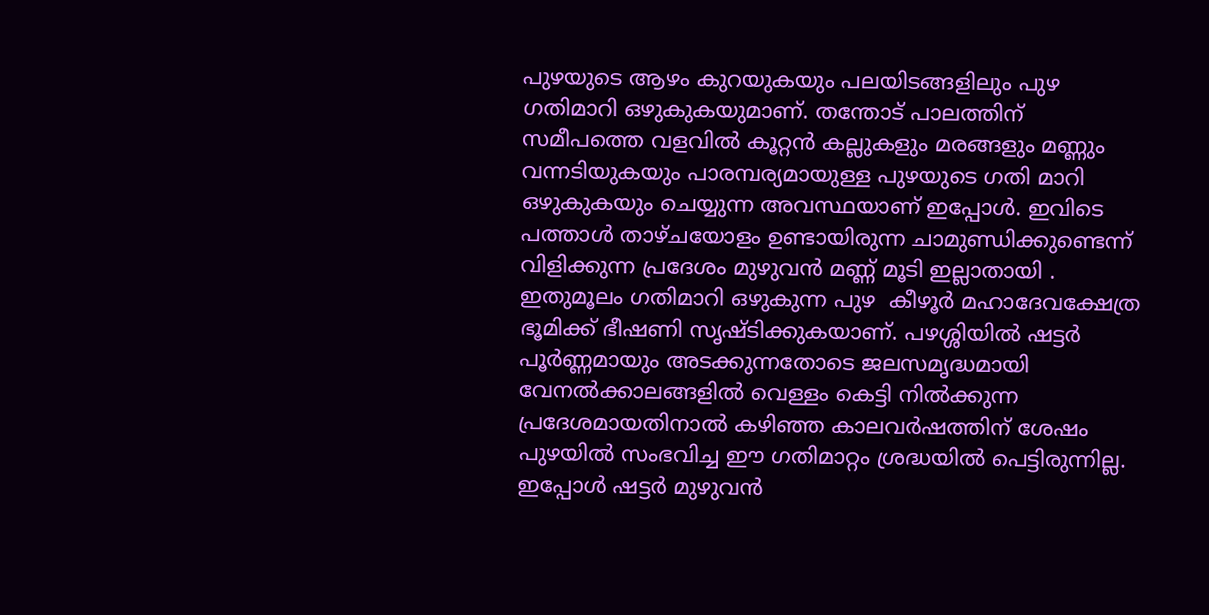പുഴയുടെ ആഴം കുറയുകയും പലയിടങ്ങളിലും പുഴ ഗതിമാറി ഒഴുകുകയുമാണ്. തന്തോട് പാലത്തിന് സമീപത്തെ വളവിൽ കൂറ്റൻ കല്ലുകളും മരങ്ങളും മണ്ണും വന്നടിയുകയും പാരമ്പര്യമായുള്ള പുഴയുടെ ഗതി മാറി ഒഴുകുകയും ചെയ്യുന്ന അവസ്ഥയാണ് ഇപ്പോൾ. ഇവിടെ പത്താൾ താഴ്ചയോളം ഉണ്ടായിരുന്ന ചാമുണ്ഡിക്കുണ്ടെന്ന് വിളിക്കുന്ന പ്രദേശം മുഴുവൻ മണ്ണ് മൂടി ഇല്ലാതായി . ഇതുമൂലം ഗതിമാറി ഒഴുകുന്ന പുഴ  കീഴൂർ മഹാദേവക്ഷേത്ര ഭൂമിക്ക് ഭീഷണി സൃഷ്ടിക്കുകയാണ്. പഴശ്ശിയിൽ ഷട്ടർ പൂർണ്ണമായും അടക്കുന്നതോടെ ജലസമൃദ്ധമായി വേനൽക്കാലങ്ങളിൽ വെള്ളം കെട്ടി നിൽക്കുന്ന പ്രദേശമായതിനാൽ കഴിഞ്ഞ കാലവർഷത്തിന് ശേഷം പുഴയിൽ സംഭവിച്ച ഈ ഗതിമാറ്റം ശ്രദ്ധയിൽ പെട്ടിരുന്നില്ല. ഇപ്പോൾ ഷട്ടർ മുഴുവൻ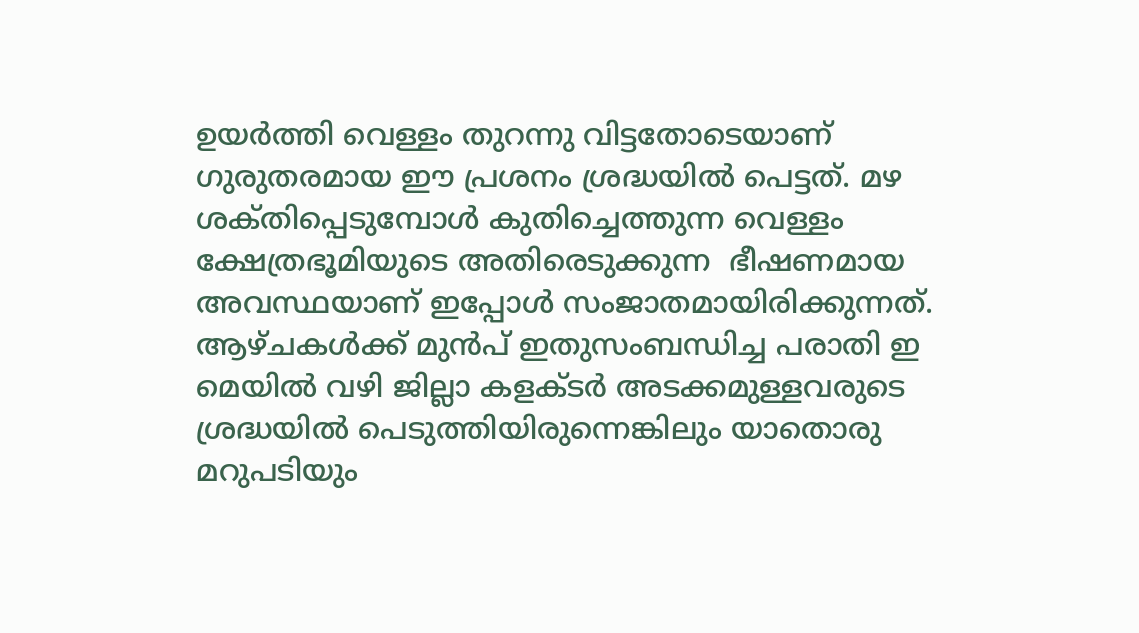ഉയർത്തി വെള്ളം തുറന്നു വിട്ടതോടെയാണ് ഗുരുതരമായ ഈ പ്രശനം ശ്രദ്ധയിൽ പെട്ടത്. മഴ ശക്‌തിപ്പെടുമ്പോൾ കുതിച്ചെത്തുന്ന വെള്ളം ക്ഷേത്രഭൂമിയുടെ അതിരെടുക്കുന്ന  ഭീഷണമായ  അവസ്ഥയാണ് ഇപ്പോൾ സംജാതമായിരിക്കുന്നത്.  ആഴ്ചകൾക്ക് മുൻപ് ഇതുസംബന്ധിച്ച പരാതി ഇ മെയിൽ വഴി ജില്ലാ കളക്ടർ അടക്കമുള്ളവരുടെ ശ്രദ്ധയിൽ പെടുത്തിയിരുന്നെങ്കിലും യാതൊരു മറുപടിയും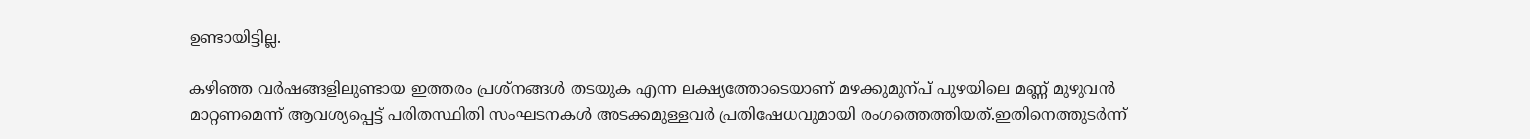ഉണ്ടായിട്ടില്ല.

കഴിഞ്ഞ വർഷങ്ങളിലുണ്ടായ ഇത്തരം പ്രശ്നങ്ങൾ തടയുക എന്ന ലക്ഷ്യത്തോടെയാണ് മഴക്കുമുന്പ് പുഴയിലെ മണ്ണ് മുഴുവൻ മാറ്റണമെന്ന് ആവശ്യപ്പെട്ട് പരിതസ്ഥിതി സംഘടനകൾ അടക്കമുള്ളവർ പ്രതിഷേധവുമായി രംഗത്തെത്തിയത്.ഇതിനെത്തുടർന്ന്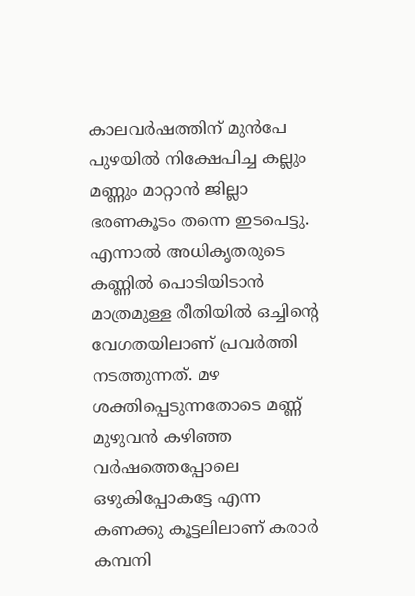കാലവർഷത്തിന് മുൻപേ പുഴയിൽ നിക്ഷേപിച്ച കല്ലും മണ്ണും മാറ്റാൻ ജില്ലാ ഭരണകൂടം തന്നെ ഇടപെട്ടു.  എന്നാൽ അധികൃതരുടെ കണ്ണിൽ പൊടിയിടാൻ മാത്രമുള്ള രീതിയിൽ ഒച്ചിന്റെ വേഗതയിലാണ് പ്രവർത്തി നടത്തുന്നത്. മഴ ശക്തിപ്പെടുന്നതോടെ മണ്ണ് മുഴുവൻ കഴിഞ്ഞ വർഷത്തെപ്പോലെ ഒഴുകിപ്പോകട്ടേ എന്ന കണക്കു കൂട്ടലിലാണ് കരാർ  കമ്പനി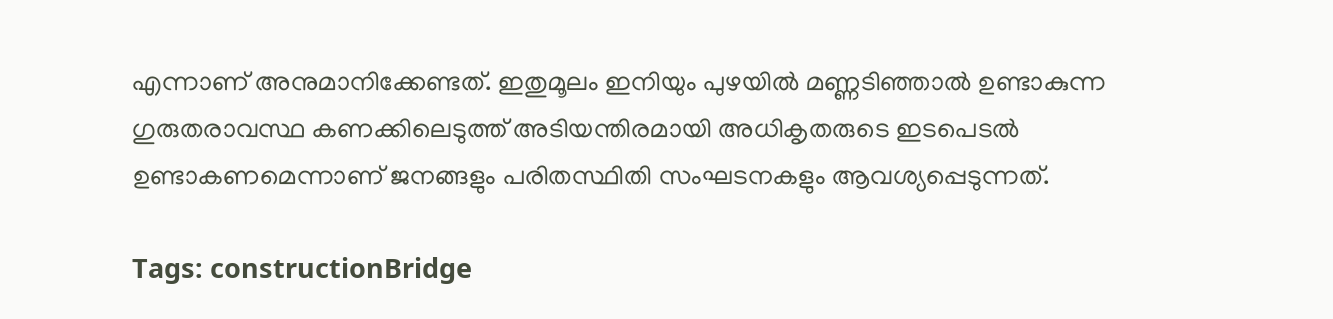എന്നാണ് അനുമാനിക്കേണ്ടത്. ഇതുമൂലം ഇനിയും പുഴയിൽ മണ്ണടിഞ്ഞാൽ ഉണ്ടാകുന്ന ഗുരുതരാവസ്ഥ കണക്കിലെടുത്ത് അടിയന്തിരമായി അധികൃതരുടെ ഇടപെടൽ ഉണ്ടാകണമെന്നാണ് ജനങ്ങളും പരിതസ്ഥിതി സംഘടനകളും ആവശ്യപ്പെടുന്നത്.

Tags: constructionBridge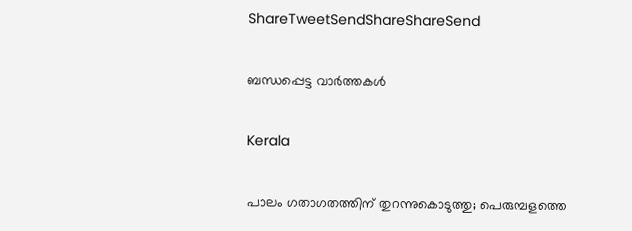ShareTweetSendShareShareSend

ബന്ധപ്പെട്ട വാര്‍ത്തകള്‍

Kerala

പാലം ഗതാഗതത്തിന് തുറന്നുകൊടുത്തു; പെരുമ്പളത്തെ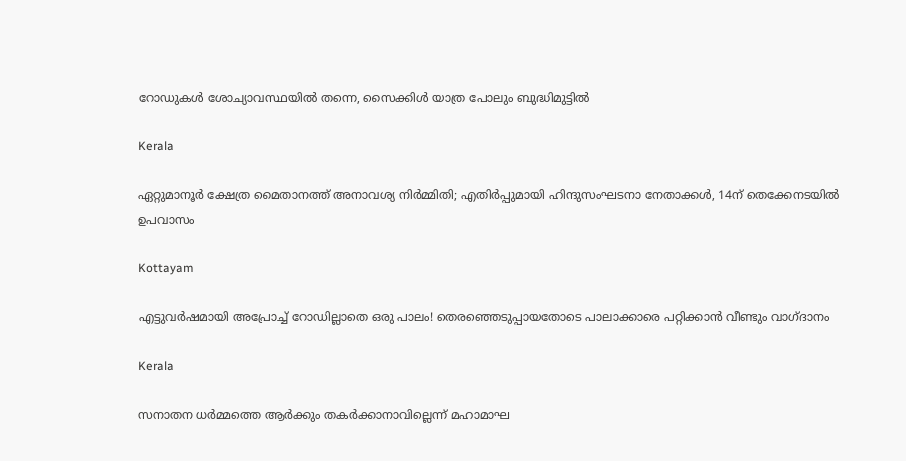റോഡുകള്‍ ശോച്യാവസ്ഥയില്‍ തന്നെ, സൈക്കിള്‍ യാത്ര പോലും ബുദ്ധിമുട്ടിൽ

Kerala

ഏറ്റുമാനൂര്‍ ക്ഷേത്ര മൈതാനത്ത് അനാവശ്യ നിര്‍മ്മിതി; എതിർപ്പുമായി ഹിന്ദുസംഘടനാ നേതാക്കള്‍, 14ന് തെക്കേനടയില്‍ ഉപവാസം

Kottayam

എട്ടുവര്‍ഷമായി അപ്രോച്ച് റോഡില്ലാതെ ഒരു പാലം! തെരഞ്ഞെടുപ്പായതോടെ പാലാക്കാരെ പറ്റിക്കാന്‍ വീണ്ടും വാഗ്ദാനം

Kerala

സനാതന ധര്‍മ്മത്തെ ആര്‍ക്കും തകര്‍ക്കാനാവില്ലെന്ന് മഹാമാഘ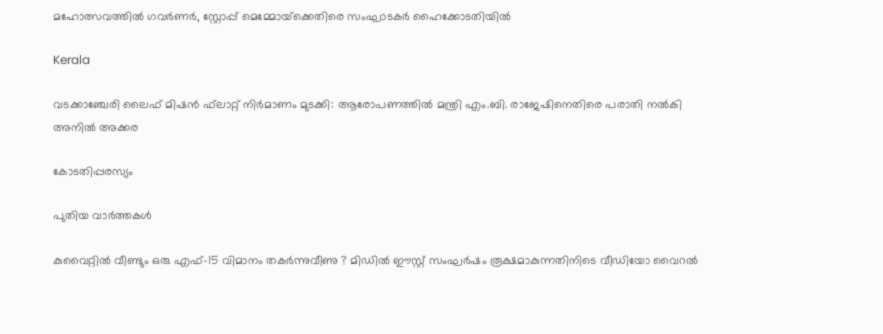മഹോത്സവത്തില്‍ ഗവര്‍ണര്‍, സ്റ്റോപ്പ് മെമ്മോയ്‌ക്കെതിരെ സംഘാടകര്‍ ഹൈക്കോടതിയില്‍

Kerala

വടക്കാഞ്ചേരി ലൈഫ് മിഷന്‍ ഫ്‌ലാറ്റ് നിര്‍മാണം മുടക്കി: ആരോപണത്തില്‍ മന്ത്രി എം.ബി. രാജേഷിനെതിരെ പരാതി നല്‍കി അനില്‍ അക്കര

കോടതിപ്പരസ്യം

പുതിയ വാര്‍ത്തകള്‍

കുവൈറ്റിൽ വീണ്ടും ഒരു എഫ്-15 വിമാനം തകർന്നുവീണു ? മിഡിൽ ഈസ്റ്റ് സംഘർഷം രൂക്ഷമാകുന്നതിനിടെ വീഡിയോ വൈറൽ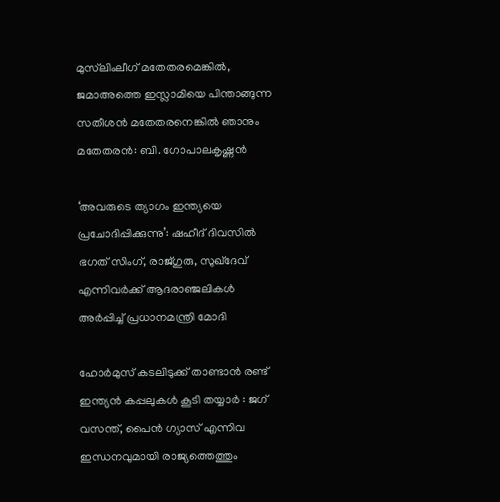മുസ്‌ലിംലീഗ് മതേതരമെങ്കിൽ, ജമാഅത്തെ ഇസ്ലാമിയെ പിന്താങ്ങുന്ന സതീശന്‍ മതേതരനെങ്കില്‍ ഞാനും മതേതരന്‍: ബി. ഗോപാലകൃഷ്ണൻ

‘അവരുടെ ത്യാഗം ഇന്ത്യയെ പ്രചോദിപ്പിക്കുന്നു’: ഷഹീദ് ദിവസിൽ ഭഗത് സിംഗ്, രാജ്ഗുരു, സുഖ്ദേവ് എന്നിവർക്ക് ആദരാഞ്ജലികൾ അർപ്പിച്ച് പ്രധാനമന്ത്രി മോദി

ഹോർമുസ് കടലിടുക്ക് താണ്ടാൻ രണ്ട് ഇന്ത്യൻ കപ്പലുകൾ കൂടി തയ്യാർ : ജഗ് വസന്ത്, പൈൻ ഗ്യാസ് എന്നിവ ഇന്ധനവുമായി രാജ്യത്തെത്തും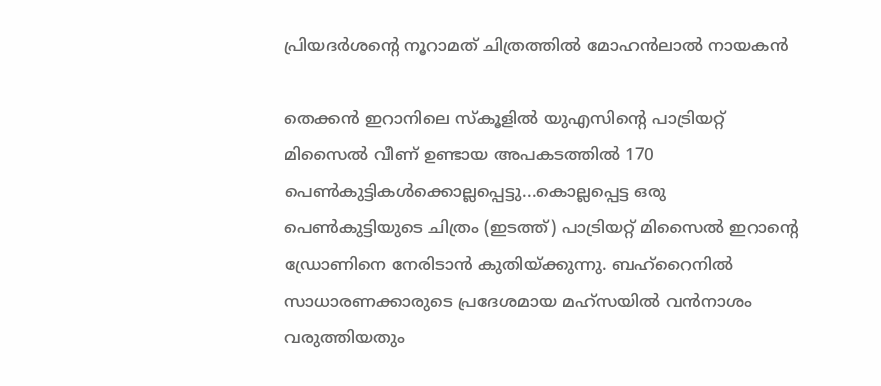പ്രിയദർശന്റെ നൂറാമത് ചിത്രത്തിൽ മോഹൻലാൽ നായകൻ

തെക്കന്‍ ഇറാനിലെ സ്കൂളില്‍ യുഎസിന്‍റെ പാട്രിയറ്റ് മിസൈല്‍ വീണ് ഉണ്ടായ അപകടത്തില്‍ 170 പെണ്‍കുട്ടികള്‍ക്കൊല്ലപ്പെട്ടു...കൊല്ലപ്പെട്ട ഒരു പെണ്‍കുട്ടിയുടെ ചിത്രം (ഇടത്ത്) പാട്രിയറ്റ് മിസൈല്‍ ഇറാന്‍റെ ഡ്രോണിനെ നേരിടാന്‍ കുതിയ്ക്കുന്നു. ബഹ്റൈനില്‍ സാധാരണക്കാരുടെ പ്രദേശമായ മഹ്സയില്‍ വന്‍നാശം വരുത്തിയതും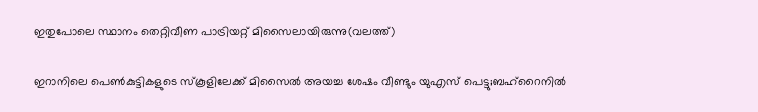ഇതുപോലെ സ്ഥാനം തെറ്റിവീണ പാട്രിയറ്റ് മിസൈലായിരുന്നു(വലത്ത്)

ഇറാനിലെ പെണ്‍കുട്ടികളുടെ സ്കൂളിലേക്ക് മിസൈല്‍ അയച്ച ശേഷം വീണ്ടും യുഎസ് പെട്ടു;ബഹ്റൈനില്‍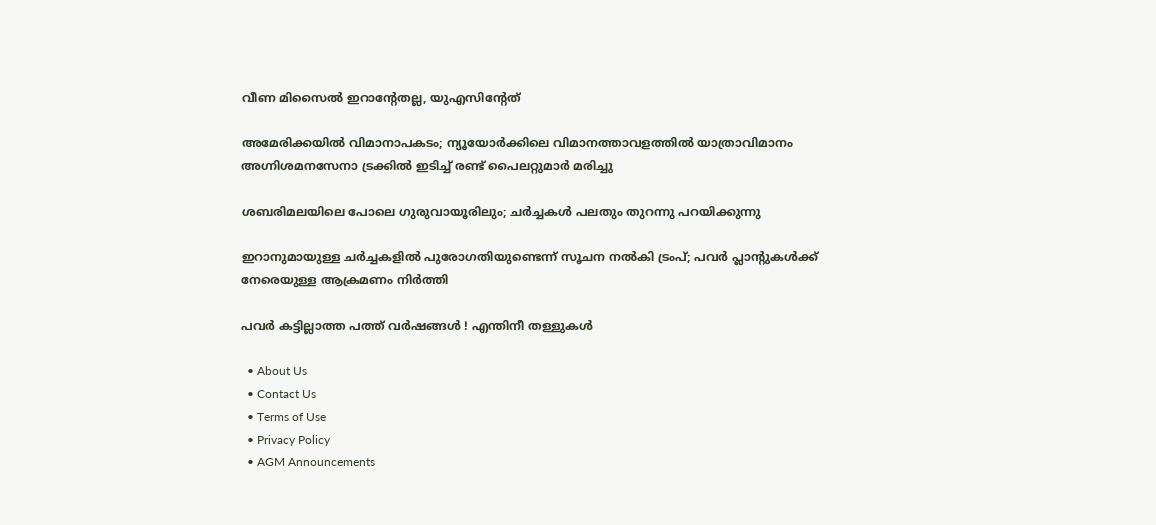വീണ മിസൈല്‍ ഇറാന്‍റേതല്ല, യുഎസിന്‍റേത്

അമേരിക്കയില്‍ വിമാനാപകടം; ന്യൂയോർക്കിലെ വിമാനത്താവളത്തിൽ യാത്രാവിമാനം അഗ്നിശമനസേനാ ട്രക്കിൽ ഇടിച്ച് രണ്ട് പൈലറ്റുമാർ മരിച്ചു

ശബരിമലയിലെ പോലെ ഗുരുവായൂരിലും; ചർച്ചകൾ പലതും തുറന്നു പറയിക്കുന്നു

ഇറാനുമായുള്ള ചർച്ചകളിൽ പുരോഗതിയുണ്ടെന്ന് സൂചന നൽകി ട്രംപ്; പവർ പ്ലാൻ്റുകൾക്ക് നേരെയുള്ള ആക്രമണം നിർത്തി

പവര്‍ കട്ടില്ലാത്ത പത്ത് വര്‍ഷങ്ങള്‍ ! എന്തിനീ തള്ളുകള്‍

  • About Us
  • Contact Us
  • Terms of Use
  • Privacy Policy
  • AGM Announcements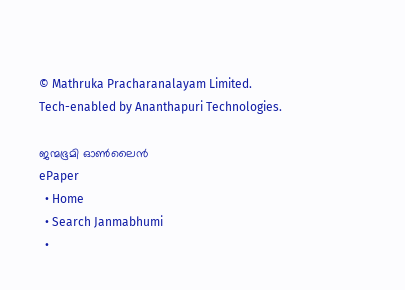© Mathruka Pracharanalayam Limited.
Tech-enabled by Ananthapuri Technologies.

ജന്മഭൂമി ഓണ്‍ലൈന്‍
ePaper
  • Home
  • Search Janmabhumi
  •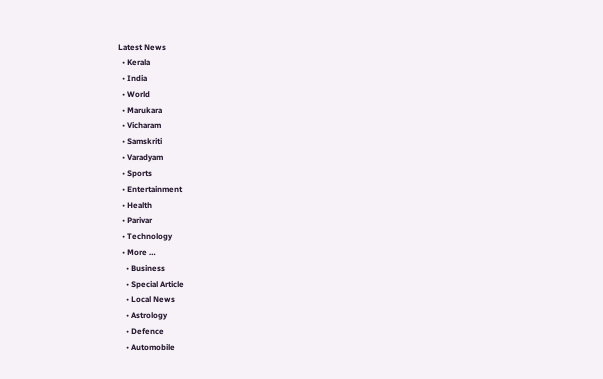Latest News
  • Kerala
  • India
  • World
  • Marukara
  • Vicharam
  • Samskriti
  • Varadyam
  • Sports
  • Entertainment
  • Health
  • Parivar
  • Technology
  • More …
    • Business
    • Special Article
    • Local News
    • Astrology
    • Defence
    • Automobile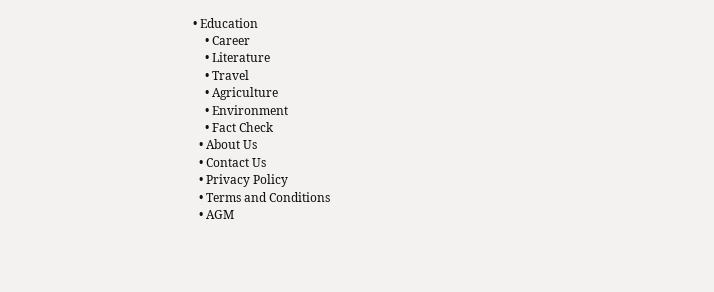• Education
    • Career
    • Literature
    • Travel
    • Agriculture
    • Environment
    • Fact Check
  • About Us
  • Contact Us
  • Privacy Policy
  • Terms and Conditions
  • AGM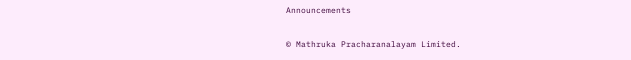Announcements

© Mathruka Pracharanalayam Limited.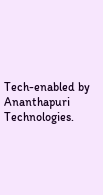Tech-enabled by Ananthapuri Technologies.